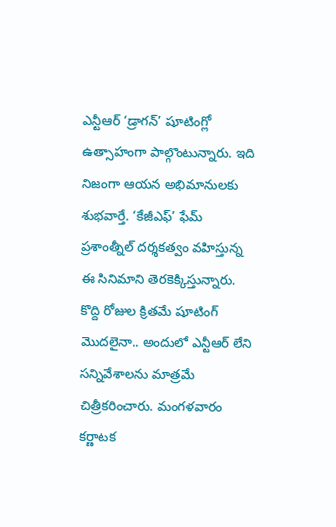ఎన్టీఆర్ ‘డ్రాగన్’ షూటింగ్లో ఉత్సాహంగా పాల్గొంటున్నారు. ఇది నిజంగా ఆయన అభిమానులకు శుభవార్తే. ‘కేజీఎఫ్’ ఫేమ్ ప్రశాంత్నీల్ దర్శకత్వం వహిస్తున్న ఈ సినిమాని తెరకెక్కిస్తున్నారు. కొద్ది రోజుల క్రితమే షూటింగ్ మొదలైనా.. అందులో ఎన్టీఆర్ లేని సన్నివేశాలను మాత్రమే చిత్రీకరించారు. మంగళవారం కర్ణాటక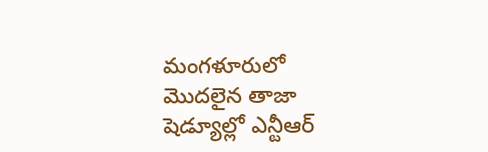మంగళూరులో మొదలైన తాజా షెడ్యూల్లో ఎన్టీఆర్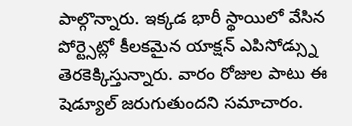పాల్గొన్నారు. ఇక్కడ భారీ స్థాయిలో వేసిన పోర్ట్సెట్లో కీలకమైన యాక్షన్ ఎపిసోడ్స్ను తెరకెక్కిస్తున్నారు. వారం రోజుల పాటు ఈ షెడ్యూల్ జరుగుతుందని సమాచారం.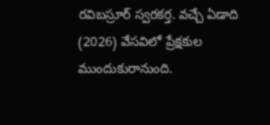రవిబస్రూర్ స్వరకర్త. వచ్చే ఏడాది (2026) వేసవిలో ప్రేక్షకుల ముందుకురానుంది.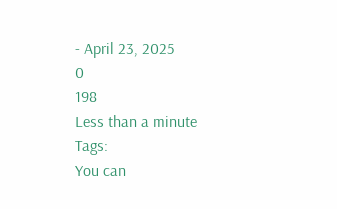- April 23, 2025
0
198
Less than a minute
Tags:
You can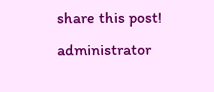share this post!
administrator